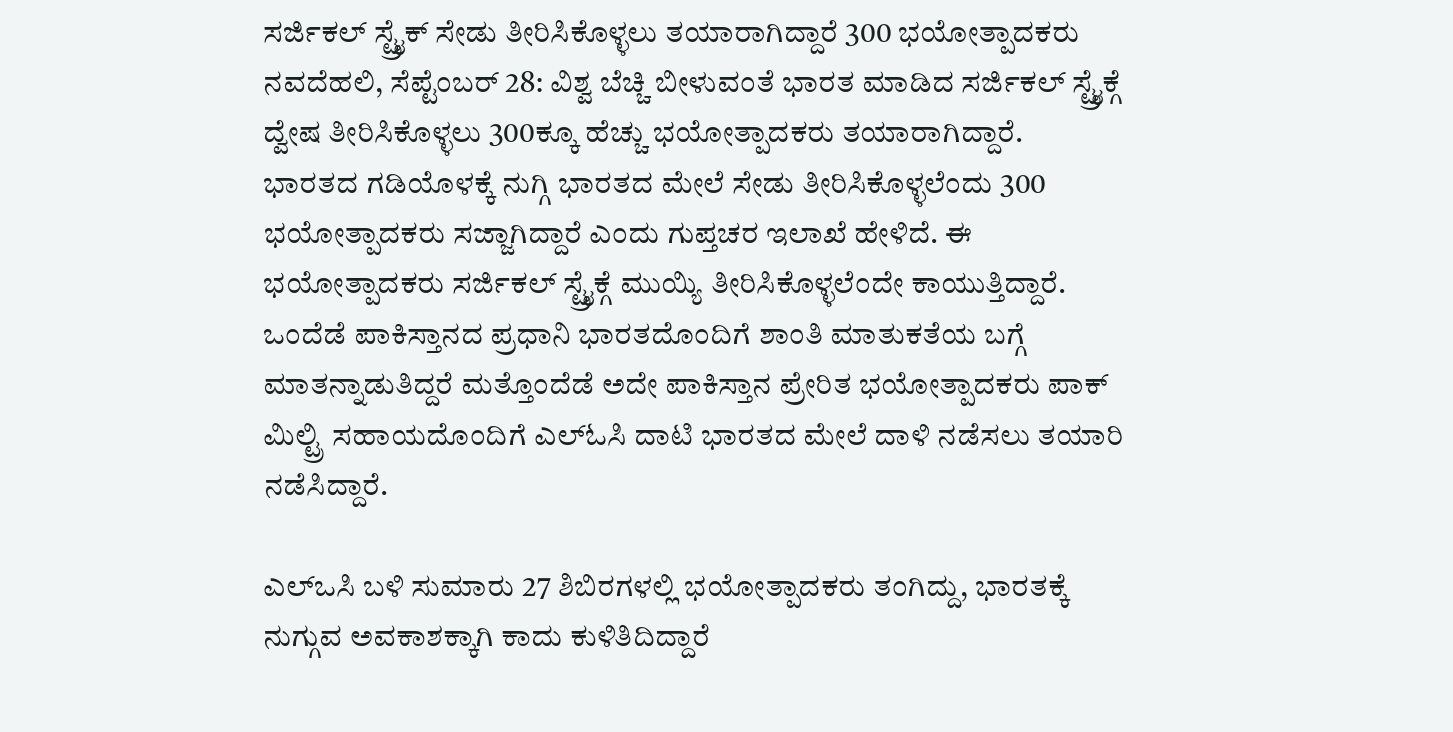ಸರ್ಜಿಕಲ್ ಸ್ಟ್ರೈಕ್ ಸೇಡು ತೀರಿಸಿಕೊಳ್ಳಲು ತಯಾರಾಗಿದ್ದಾರೆ 300 ಭಯೋತ್ಪಾದಕರು
ನವದೆಹಲಿ, ಸೆಪ್ಟೆಂಬರ್ 28: ವಿಶ್ವ ಬೆಚ್ಚಿ ಬೀಳುವಂತೆ ಭಾರತ ಮಾಡಿದ ಸರ್ಜಿಕಲ್ ಸ್ಟ್ರೈಕ್ಗೆ ದ್ವೇಷ ತೀರಿಸಿಕೊಳ್ಳಲು 300ಕ್ಕೂ ಹೆಚ್ಚು ಭಯೋತ್ಪಾದಕರು ತಯಾರಾಗಿದ್ದಾರೆ.
ಭಾರತದ ಗಡಿಯೊಳಕ್ಕೆ ನುಗ್ಗಿ ಭಾರತದ ಮೇಲೆ ಸೇಡು ತೀರಿಸಿಕೊಳ್ಳಲೆಂದು 300 ಭಯೋತ್ಪಾದಕರು ಸಜ್ಜಾಗಿದ್ದಾರೆ ಎಂದು ಗುಪ್ತಚರ ಇಲಾಖೆ ಹೇಳಿದೆ. ಈ ಭಯೋತ್ಪಾದಕರು ಸರ್ಜಿಕಲ್ ಸ್ಟ್ರೈಕ್ಗೆ ಮುಯ್ಯಿ ತೀರಿಸಿಕೊಳ್ಳಲೆಂದೇ ಕಾಯುತ್ತಿದ್ದಾರೆ.
ಒಂದೆಡೆ ಪಾಕಿಸ್ತಾನದ ಪ್ರಧಾನಿ ಭಾರತದೊಂದಿಗೆ ಶಾಂತಿ ಮಾತುಕತೆಯ ಬಗ್ಗೆ ಮಾತನ್ನಾಡುತಿದ್ದರೆ ಮತ್ತೊಂದೆಡೆ ಅದೇ ಪಾಕಿಸ್ತಾನ ಪ್ರೇರಿತ ಭಯೋತ್ಪಾದಕರು ಪಾಕ್ ಮಿಲ್ಟ್ರಿ ಸಹಾಯದೊಂದಿಗೆ ಎಲ್ಓಸಿ ದಾಟಿ ಭಾರತದ ಮೇಲೆ ದಾಳಿ ನಡೆಸಲು ತಯಾರಿ ನಡೆಸಿದ್ದಾರೆ.

ಎಲ್ಒಸಿ ಬಳಿ ಸುಮಾರು 27 ಶಿಬಿರಗಳಲ್ಲಿ ಭಯೋತ್ಪಾದಕರು ತಂಗಿದ್ದು, ಭಾರತಕ್ಕೆ ನುಗ್ಗುವ ಅವಕಾಶಕ್ಕಾಗಿ ಕಾದು ಕುಳಿತಿದಿದ್ದಾರೆ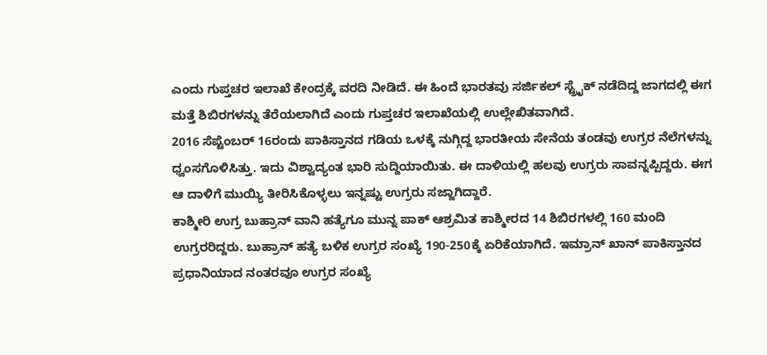ಎಂದು ಗುಪ್ತಚರ ಇಲಾಖೆ ಕೇಂದ್ರಕ್ಕೆ ವರದಿ ನೀಡಿದೆ. ಈ ಹಿಂದೆ ಭಾರತವು ಸರ್ಜಿಕಲ್ ಸ್ಟ್ರೈಕ್ ನಡೆದಿದ್ದ ಜಾಗದಲ್ಲಿ ಈಗ ಮತ್ತೆ ಶಿಬಿರಗಳನ್ನು ತೆರೆಯಲಾಗಿದೆ ಎಂದು ಗುಪ್ತಚರ ಇಲಾಖೆಯಲ್ಲಿ ಉಲ್ಲೇಖಿತವಾಗಿದೆ.
2016 ಸೆಪ್ಟೆಂಬರ್ 16ರಂದು ಪಾಕಿಸ್ತಾನದ ಗಡಿಯ ಒಳಕ್ಕೆ ನುಗ್ಗಿದ್ದ ಭಾರತೀಯ ಸೇನೆಯ ತಂಡವು ಉಗ್ರರ ನೆಲೆಗಳನ್ನು ಧ್ವಂಸಗೊಳಿಸಿತ್ತು. ಇದು ವಿಶ್ವಾದ್ಯಂತ ಭಾರಿ ಸುದ್ದಿಯಾಯಿತು. ಈ ದಾಳಿಯಲ್ಲಿ ಹಲವು ಉಗ್ರರು ಸಾವನ್ನಪ್ಪಿದ್ದರು. ಈಗ ಆ ದಾಳಿಗೆ ಮುಯ್ಯಿ ತೀರಿಸಿಕೊಳ್ಳಲು ಇನ್ನಷ್ಟು ಉಗ್ರರು ಸಜ್ಜಾಗಿದ್ದಾರೆ.
ಕಾಶ್ಮೀರಿ ಉಗ್ರ ಬುಹ್ರಾನ್ ವಾನಿ ಹತ್ಯೆಗೂ ಮುನ್ನ ಪಾಕ್ ಆಶ್ರಮಿತ ಕಾಶ್ಮೀರದ 14 ಶಿಬಿರಗಳಲ್ಲಿ 160 ಮಂದಿ ಉಗ್ರರರಿದ್ದರು. ಬುಹ್ರಾನ್ ಹತ್ಯೆ ಬಳಿಕ ಉಗ್ರರ ಸಂಖ್ಯೆ 190-250ಕ್ಕೆ ಏರಿಕೆಯಾಗಿದೆ. ಇಮ್ರಾನ್ ಖಾನ್ ಪಾಕಿಸ್ತಾನದ ಪ್ರಧಾನಿಯಾದ ನಂತರವೂ ಉಗ್ರರ ಸಂಖ್ಯೆ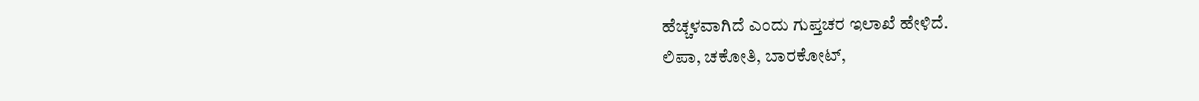ಹೆಚ್ಚಳವಾಗಿದೆ ಎಂದು ಗುಪ್ತಚರ ಇಲಾಖೆ ಹೇಳಿದೆ.
ಲಿಪಾ, ಚಕೋತಿ, ಬಾರಕೋಟ್,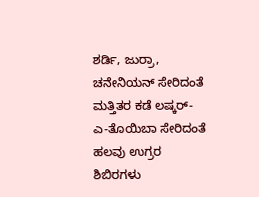ಶರ್ಡಿ, ಜುರ್ರಾ, ಚನೇನಿಯನ್ ಸೇರಿದಂತೆ ಮತ್ತಿತರ ಕಡೆ ಲಷ್ಕರ್-ಎ-ತೊಯಿಬಾ ಸೇರಿದಂತೆ ಹಲವು ಉಗ್ರರ ಶಿಬಿರಗಳು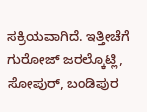ಸಕ್ರಿಯವಾಗಿದೆ. ಇತ್ತೀಚೆಗೆ ಗುರೋಜ್ ಜರಲ್ಕೊಟ್ಲಿ, ಸೋಪುರ್, ಬಂಡಿಪುರ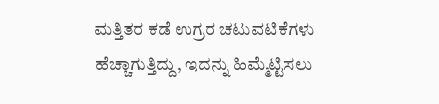ಮತ್ತಿತರ ಕಡೆ ಉಗ್ರರ ಚಟುವಟಿಕೆಗಳು ಹೆಚ್ಚಾಗುತ್ತಿದ್ದು, ಇದನ್ನು ಹಿಮ್ಮೆಟ್ಟಿಸಲು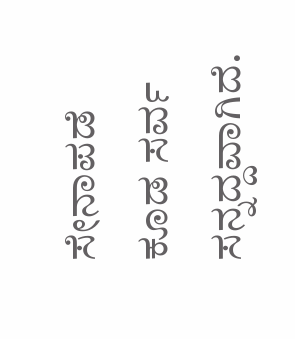ಸೇನಾಪಡೆ ಕೂಡ ಸರ್ವ ಸನ್ನದ್ದವಾಗಿದೆ.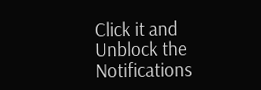Click it and Unblock the Notifications